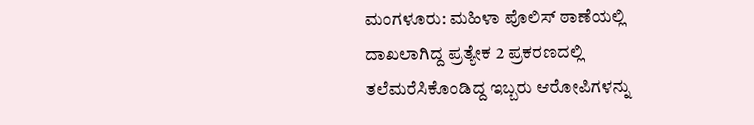ಮಂಗಳೂರು: ಮಹಿಳಾ ಪೊಲಿಸ್ ಠಾಣೆಯಲ್ಲಿ ದಾಖಲಾಗಿದ್ದ ಪ್ರತ್ಯೇಕ 2 ಪ್ರಕರಣದಲ್ಲಿ ತಲೆಮರೆಸಿಕೊಂಡಿದ್ದ ಇಬ್ಬರು ಆರೋಪಿಗಳನ್ನು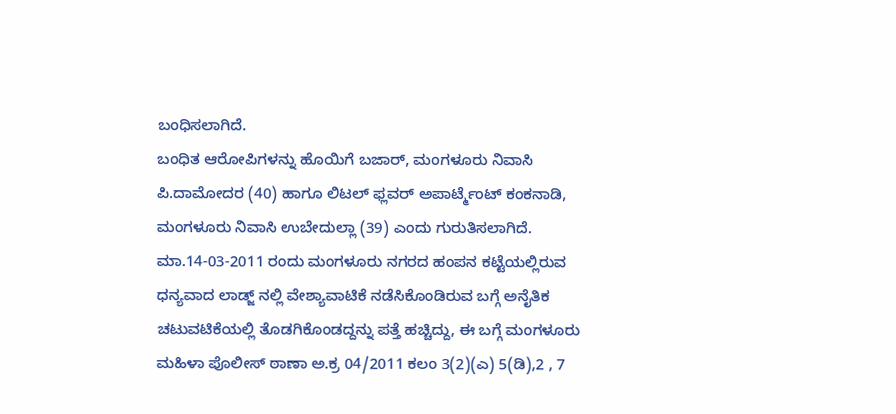ಬಂಧಿಸಲಾಗಿದೆ.
ಬಂಧಿತ ಆರೋಪಿಗಳನ್ನು ಹೊಯಿಗೆ ಬಜಾರ್, ಮಂಗಳೂರು ನಿವಾಸಿ ಪಿ.ದಾಮೋದರ (40) ಹಾಗೂ ಲಿಟಲ್ ಫ್ಲವರ್ ಅಪಾರ್ಟ್ಮೆಂಟ್ ಕಂಕನಾಡಿ, ಮಂಗಳೂರು ನಿವಾಸಿ ಉಬೇದುಲ್ಲಾ (39) ಎಂದು ಗುರುತಿಸಲಾಗಿದೆ.
ಮಾ.14-03-2011 ರಂದು ಮಂಗಳೂರು ನಗರದ ಹಂಪನ ಕಟ್ಟೆಯಲ್ಲಿರುವ ಧನ್ಯವಾದ ಲಾಡ್ಜ್ ನಲ್ಲಿ ವೇಶ್ಯಾವಾಟಿಕೆ ನಡೆಸಿಕೊಂಡಿರುವ ಬಗ್ಗೆ ಅನೈತಿಕ ಚಟುವಟಿಕೆಯಲ್ಲಿ ತೊಡಗಿಕೊಂಡದ್ದನ್ನು ಪತ್ತೆ ಹಚ್ಚಿದ್ದು, ಈ ಬಗ್ಗೆ ಮಂಗಳೂರು ಮಹಿಳಾ ಪೊಲೀಸ್ ಠಾಣಾ ಅ.ಕ್ರ 04/2011 ಕಲಂ 3(2)(ಎ) 5(ಡಿ),2 , 7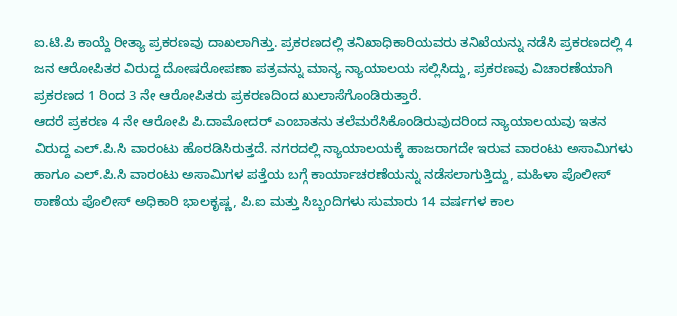ಐ.ಟಿ.ಪಿ ಕಾಯ್ದೆ ರೀತ್ಯಾ ಪ್ರಕರಣವು ದಾಖಲಾಗಿತ್ತು. ಪ್ರಕರಣದಲ್ಲಿ ತನಿಖಾಧಿಕಾರಿಯವರು ತನಿಖೆಯನ್ನು ನಡೆಸಿ ಪ್ರಕರಣದಲ್ಲಿ 4 ಜನ ಆರೋಪಿತರ ವಿರುದ್ದ ದೋಷರೋಪಣಾ ಪತ್ರವನ್ನು ಮಾನ್ಯ ನ್ಯಾಯಾಲಯ ಸಲ್ಲಿಸಿದ್ದು, ಪ್ರಕರಣವು ವಿಚಾರಣೆಯಾಗಿ ಪ್ರಕರಣದ 1 ರಿಂದ 3 ನೇ ಆರೋಪಿತರು ಪ್ರಕರಣದಿಂದ ಖುಲಾಸೆಗೊಂಡಿರುತ್ತಾರೆ.
ಆದರೆ ಪ್ರಕರಣ 4 ನೇ ಆರೋಪಿ ಪಿ.ದಾಮೋದರ್ ಎಂಬಾತನು ತಲೆಮರೆಸಿಕೊಂಡಿರುವುದರಿಂದ ನ್ಯಾಯಾಲಯವು ಇತನ ವಿರುದ್ದ ಎಲ್.ಪಿ.ಸಿ ವಾರಂಟು ಹೊರಡಿಸಿರುತ್ತದೆ. ನಗರದಲ್ಲಿ ನ್ಯಾಯಾಲಯಕ್ಕೆ ಹಾಜರಾಗದೇ ಇರುವ ವಾರಂಟು ಅಸಾಮಿಗಳು ಹಾಗೂ ಎಲ್.ಪಿ.ಸಿ ವಾರಂಟು ಅಸಾಮಿಗಳ ಪತ್ತೆಯ ಬಗ್ಗೆ ಕಾರ್ಯಾಚರಣೆಯನ್ನು ನಡೆಸಲಾಗುತ್ತಿದ್ದು, ಮಹಿಳಾ ಪೊಲೀಸ್ ಠಾಣೆಯ ಪೊಲೀಸ್ ಅಧಿಕಾರಿ ಭಾಲಕೃಷ್ಣ, ಪಿ.ಐ ಮತ್ತು ಸಿಬ್ಬಂದಿಗಳು ಸುಮಾರು 14 ವರ್ಷಗಳ ಕಾಲ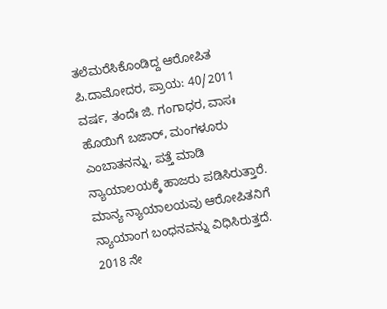ತಲೆಮರೆಸಿಕೊಂಡಿದ್ದ ಆರೋಪಿತ ಪಿ.ದಾಮೋದರ, ಪ್ರಾಯ: 40/2011 ವರ್ಷ, ತಂದೆಃ ಜಿ. ಗಂಗಾಧರ, ವಾಸಃ ಹೊಯಿಗೆ ಬಜಾರ್, ಮಂಗಳೂರು ಎಂಬಾತನನ್ನು, ಪತ್ತೆ ಮಾಡಿ ನ್ಯಾಯಾಲಯಕ್ಕೆ ಹಾಜರು ಪಡಿಸಿರುತ್ತಾರೆ. ಮಾನ್ಯ ನ್ಯಾಯಾಲಯವು ಆರೋಪಿತನಿಗೆ ನ್ಯಾಯಾಂಗ ಬಂಧನವನ್ನು ವಿಧಿಸಿರುತ್ತದೆ.
2018 ನೇ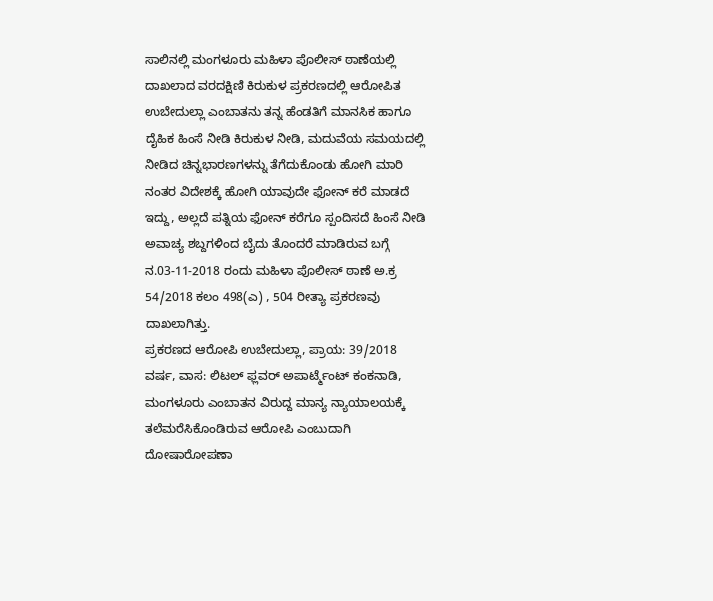ಸಾಲಿನಲ್ಲಿ ಮಂಗಳೂರು ಮಹಿಳಾ ಪೊಲೀಸ್ ಠಾಣೆಯಲ್ಲಿ ದಾಖಲಾದ ವರದಕ್ಷಿಣಿ ಕಿರುಕುಳ ಪ್ರಕರಣದಲ್ಲಿ ಆರೋಪಿತ ಉಬೇದುಲ್ಲಾ ಎಂಬಾತನು ತನ್ನ ಹೆಂಡತಿಗೆ ಮಾನಸಿಕ ಹಾಗೂ ದೈಹಿಕ ಹಿಂಸೆ ನೀಡಿ ಕಿರುಕುಳ ನೀಡಿ, ಮದುವೆಯ ಸಮಯದಲ್ಲಿ ನೀಡಿದ ಚಿನ್ನಭಾರಣಗಳನ್ನು ತೆಗೆದುಕೊಂಡು ಹೋಗಿ ಮಾರಿ ನಂತರ ವಿದೇಶಕ್ಕೆ ಹೋಗಿ ಯಾವುದೇ ಫೋನ್ ಕರೆ ಮಾಡದೆ ಇದ್ದು, ಅಲ್ಲದೆ ಪತ್ನಿಯ ಫೋನ್ ಕರೆಗೂ ಸ್ಪಂದಿಸದೆ ಹಿಂಸೆ ನೀಡಿ ಅವಾಚ್ಯ ಶಬ್ದಗಳಿಂದ ಬೈದು ತೊಂದರೆ ಮಾಡಿರುವ ಬಗ್ಗೆ ನ.03-11-2018 ರಂದು ಮಹಿಳಾ ಪೊಲೀಸ್ ಠಾಣೆ ಅ.ಕ್ರ 54/2018 ಕಲಂ 498(ಎ) , 504 ರೀತ್ಯಾ ಪ್ರಕರಣವು ದಾಖಲಾಗಿತ್ತು.
ಪ್ರಕರಣದ ಆರೋಪಿ ಉಬೇದುಲ್ಲಾ, ಪ್ರಾಯ: 39/2018 ವರ್ಷ, ವಾಸ: ಲಿಟಲ್ ಫ್ಲವರ್ ಅಪಾರ್ಟ್ಮೆಂಟ್ ಕಂಕನಾಡಿ, ಮಂಗಳೂರು ಎಂಬಾತನ ವಿರುದ್ದ ಮಾನ್ಯ ನ್ಯಾಯಾಲಯಕ್ಕೆ ತಲೆಮರೆಸಿಕೊಂಡಿರುವ ಆರೋಪಿ ಎಂಬುದಾಗಿ ದೋಷಾರೋಪಣಾ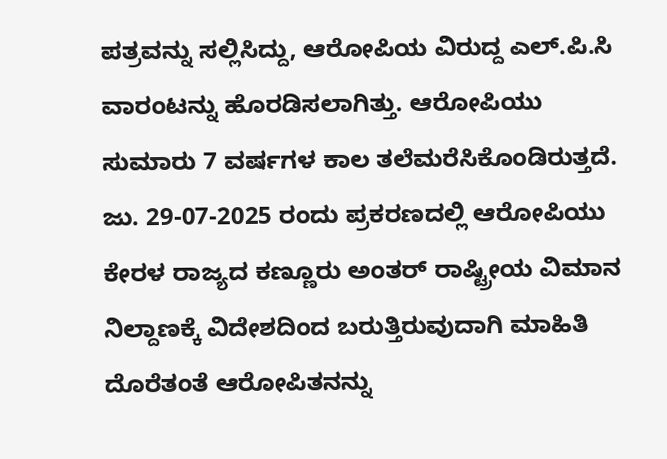ಪತ್ರವನ್ನು ಸಲ್ಲಿಸಿದ್ದು, ಆರೋಪಿಯ ವಿರುದ್ದ ಎಲ್.ಪಿ.ಸಿ ವಾರಂಟನ್ನು ಹೊರಡಿಸಲಾಗಿತ್ತು. ಆರೋಪಿಯು ಸುಮಾರು 7 ವರ್ಷಗಳ ಕಾಲ ತಲೆಮರೆಸಿಕೊಂಡಿರುತ್ತದೆ. ಜು. 29-07-2025 ರಂದು ಪ್ರಕರಣದಲ್ಲಿ ಆರೋಪಿಯು ಕೇರಳ ರಾಜ್ಯದ ಕಣ್ಣೂರು ಅಂತರ್ ರಾಷ್ಟ್ರೀಯ ವಿಮಾನ ನಿಲ್ದಾಣಕ್ಕೆ ವಿದೇಶದಿಂದ ಬರುತ್ತಿರುವುದಾಗಿ ಮಾಹಿತಿ ದೊರೆತಂತೆ ಆರೋಪಿತನನ್ನು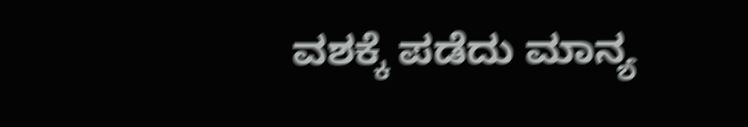ವಶಕ್ಕೆ ಪಡೆದು ಮಾನ್ಯ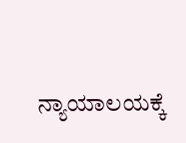ನ್ಯಾಯಾಲಯಕ್ಕೆ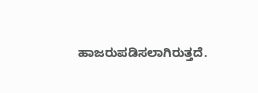ಹಾಜರುಪಡಿಸಲಾಗಿರುತ್ತದೆ.